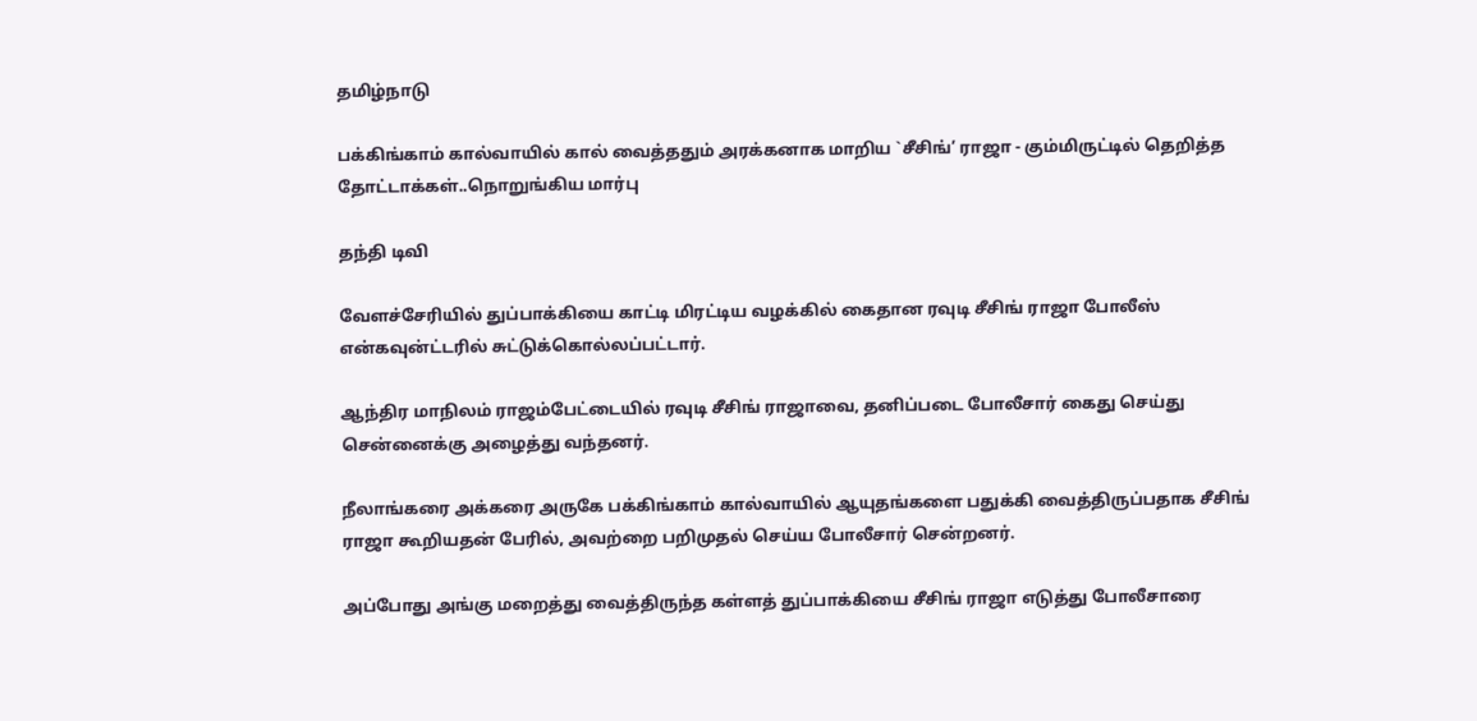தமிழ்நாடு

பக்கிங்காம் கால்வாயில் கால் வைத்ததும் அரக்கனாக மாறிய `சீசிங்’ ராஜா - கும்மிருட்டில் தெறித்த தோட்டாக்கள்..நொறுங்கிய மார்பு

தந்தி டிவி

வேளச்சேரியில் துப்பாக்கியை காட்டி மிரட்டிய வழக்கில் கைதான ரவுடி சீசிங் ராஜா போலீஸ் என்கவுன்ட்டரில் சுட்டுக்கொல்லப்பட்டார்.

ஆந்திர மாநிலம் ராஜம்பேட்டையில் ரவுடி சீசிங் ராஜாவை, தனிப்படை போலீசார் கைது செய்து சென்னைக்கு அழைத்து வந்தனர்.

நீலாங்கரை அக்கரை அருகே பக்கிங்காம் கால்வாயில் ஆயுதங்களை பதுக்கி வைத்திருப்பதாக சீசிங் ராஜா கூறியதன் பேரில், அவற்றை பறிமுதல் செய்ய போலீசார் சென்றனர்.

அப்போது அங்கு மறைத்து வைத்திருந்த கள்ளத் துப்பாக்கியை சீசிங் ராஜா எடுத்து போலீசாரை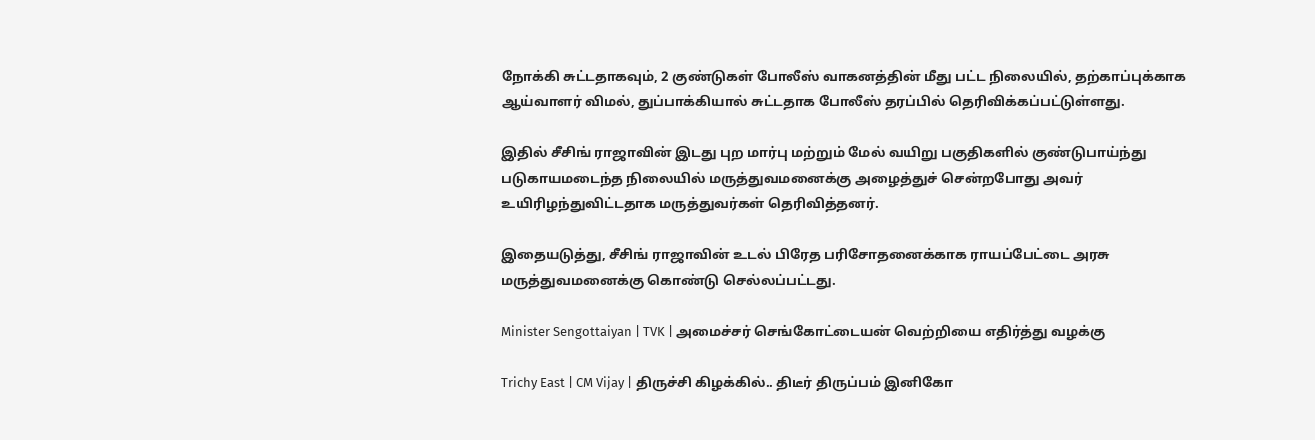நோக்கி சுட்டதாகவும், 2 குண்டுகள் போலீஸ் வாகனத்தின் மீது பட்ட நிலையில், தற்காப்புக்காக ஆய்வாளர் விமல், துப்பாக்கியால் சுட்டதாக போலீஸ் தரப்பில் தெரிவிக்கப்பட்டுள்ளது.

இதில் சீசிங் ராஜாவின் இடது புற மார்பு மற்றும் மேல் வயிறு பகுதிகளில் குண்டுபாய்ந்து படுகாயமடைந்த நிலையில் மருத்துவமனைக்கு அழைத்துச் சென்றபோது அவர் உயிரிழந்துவிட்டதாக மருத்துவர்கள் தெரிவித்தனர்.

இதையடுத்து, சீசிங் ராஜாவின் உடல் பிரேத பரிசோதனைக்காக ராயப்பேட்டை அரசு மருத்துவமனைக்கு கொண்டு செல்லப்பட்டது.

Minister Sengottaiyan | TVK | அமைச்சர் செங்கோட்டையன் வெற்றியை எதிர்த்து வழக்கு

Trichy East | CM Vijay | திருச்சி கிழக்கில்.. திடீர் திருப்பம் இனிகோ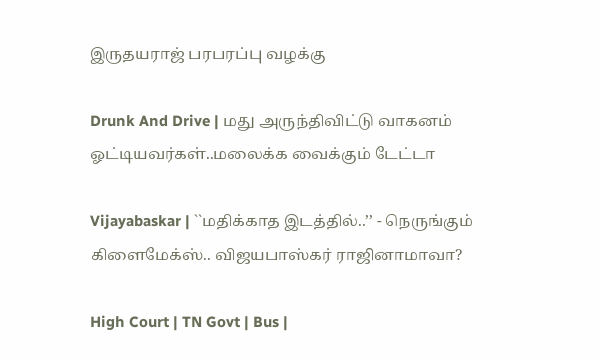இருதயராஜ் பரபரப்பு வழக்கு

Drunk And Drive | மது அருந்திவிட்டு வாகனம் ஓட்டியவர்கள்..மலைக்க வைக்கும் டேட்டா

Vijayabaskar | ``மதிக்காத இடத்தில்..’’ - நெருங்கும் கிளைமேக்ஸ்.. விஜயபாஸ்கர் ராஜினாமாவா?

High Court | TN Govt | Bus |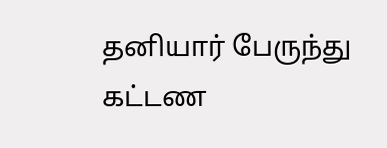தனியார் பேருந்து கட்டண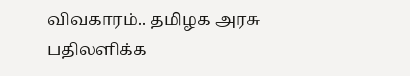விவகாரம்.. தமிழக அரசு பதிலளிக்க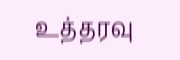உத்தரவு